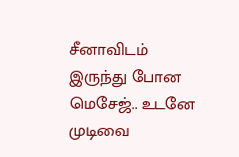சீனாவிடம் இருந்து போன மெசேஜ்.. உடனே முடிவை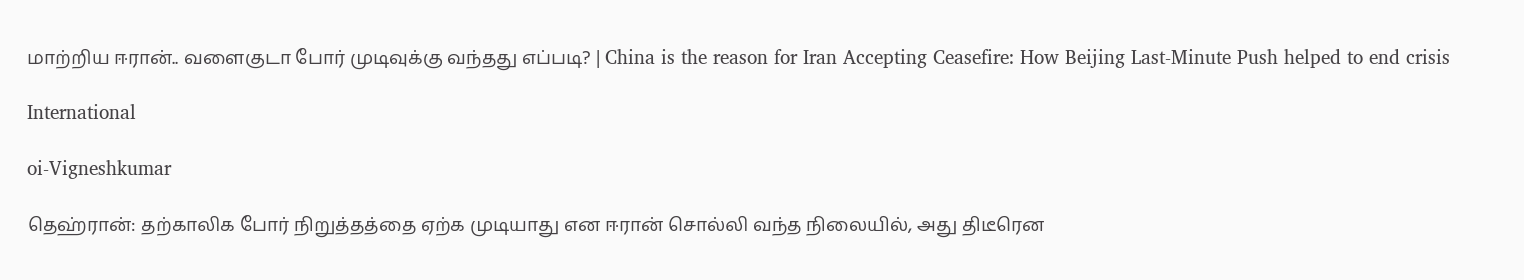மாற்றிய ஈரான்.. வளைகுடா போர் முடிவுக்கு வந்தது எப்படி? | China is the reason for Iran Accepting Ceasefire: How Beijing Last-Minute Push helped to end crisis

International

oi-Vigneshkumar

தெஹ்ரான்: தற்காலிக போர் நிறுத்தத்தை ஏற்க முடியாது என ஈரான் சொல்லி வந்த நிலையில், அது திடீரென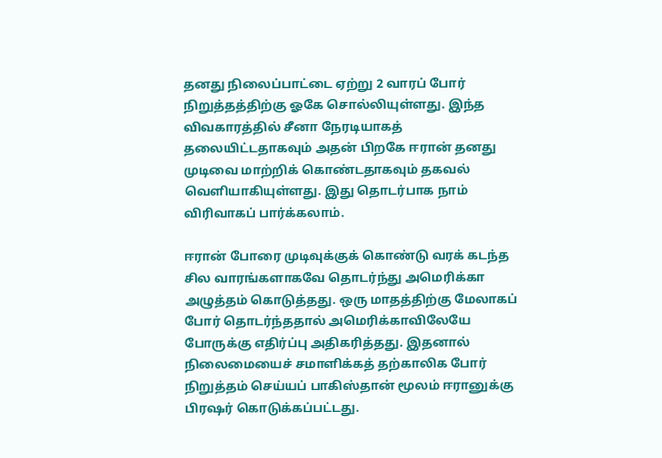தனது நிலைப்பாட்டை ஏற்று 2 வாரப் போர் நிறுத்தத்திற்கு ஓகே சொல்லியுள்ளது. இந்த விவகாரத்தில் சீனா நேரடியாகத் தலையிட்டதாகவும் அதன் பிறகே ஈரான் தனது முடிவை மாற்றிக் கொண்டதாகவும் தகவல் வெளியாகியுள்ளது. இது தொடர்பாக நாம் விரிவாகப் பார்க்கலாம்.

ஈரான் போரை முடிவுக்குக் கொண்டு வரக் கடந்த சில வாரங்களாகவே தொடர்ந்து அமெரிக்கா அழுத்தம் கொடுத்தது. ஒரு மாதத்திற்கு மேலாகப் போர் தொடர்ந்ததால் அமெரிக்காவிலேயே போருக்கு எதிர்ப்பு அதிகரித்தது. இதனால் நிலைமையைச் சமாளிக்கத் தற்காலிக போர் நிறுத்தம் செய்யப் பாகிஸ்தான் மூலம் ஈரானுக்கு பிரஷர் கொடுக்கப்பட்டது.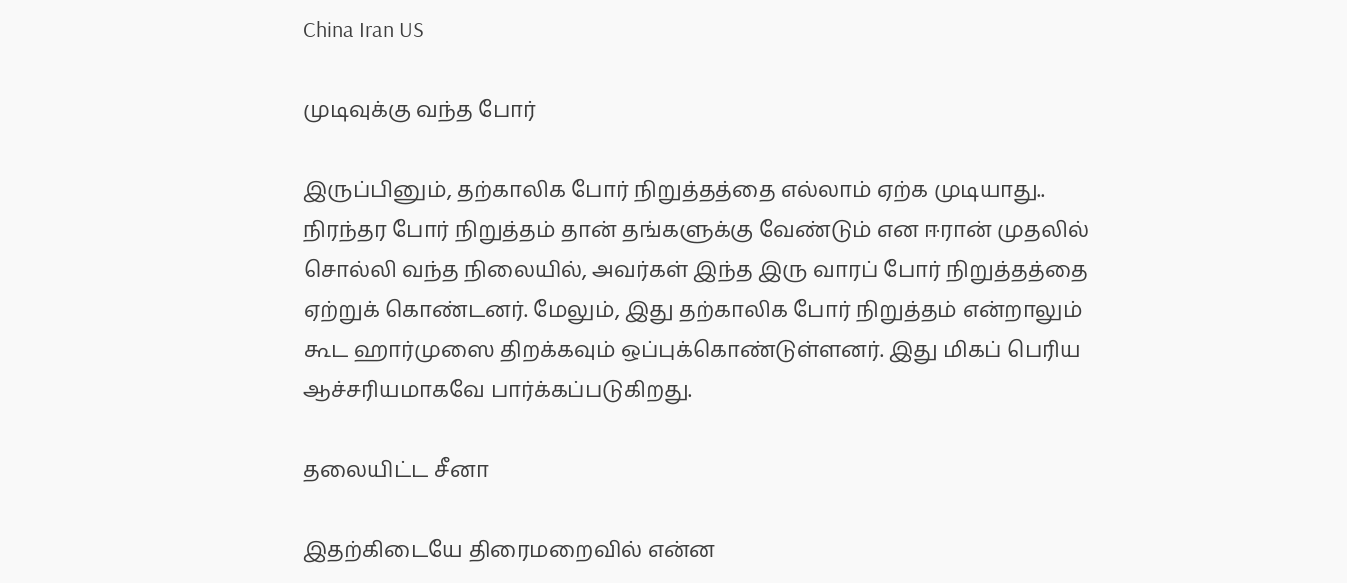China Iran US

முடிவுக்கு வந்த போர்

இருப்பினும், தற்காலிக போர் நிறுத்தத்தை எல்லாம் ஏற்க முடியாது.. நிரந்தர போர் நிறுத்தம் தான் தங்களுக்கு வேண்டும் என ஈரான் முதலில் சொல்லி வந்த நிலையில், அவர்கள் இந்த இரு வாரப் போர் நிறுத்தத்தை ஏற்றுக் கொண்டனர். மேலும், இது தற்காலிக போர் நிறுத்தம் என்றாலும் கூட ஹார்முஸை திறக்கவும் ஒப்புக்கொண்டுள்ளனர். இது மிகப் பெரிய ஆச்சரியமாகவே பார்க்கப்படுகிறது.

தலையிட்ட சீனா

இதற்கிடையே திரைமறைவில் என்ன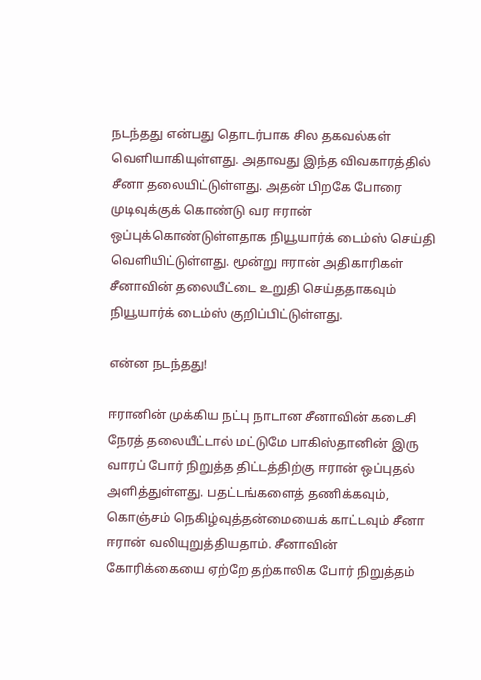நடந்தது என்பது தொடர்பாக சில தகவல்கள் வெளியாகியுள்ளது. அதாவது இந்த விவகாரத்தில் சீனா தலையிட்டுள்ளது. அதன் பிறகே போரை முடிவுக்குக் கொண்டு வர ஈரான் ஒப்புக்கொண்டுள்ளதாக நியூயார்க் டைம்ஸ் செய்தி வெளியிட்டுள்ளது. மூன்று ஈரான் அதிகாரிகள் சீனாவின் தலையீட்டை உறுதி செய்ததாகவும் நியூயார்க் டைம்ஸ் குறிப்பிட்டுள்ளது.

என்ன நடந்தது!

ஈரானின் முக்கிய நட்பு நாடான சீனாவின் கடைசி நேரத் தலையீட்டால் மட்டுமே பாகிஸ்தானின் இரு வாரப் போர் நிறுத்த திட்டத்திற்கு ஈரான் ஒப்புதல் அளித்துள்ளது. பதட்டங்களைத் தணிக்கவும், கொஞ்சம் நெகிழ்வுத்தன்மையைக் காட்டவும் சீனா ஈரான் வலியுறுத்தியதாம். சீனாவின் கோரிக்கையை ஏற்றே தற்காலிக போர் நிறுத்தம்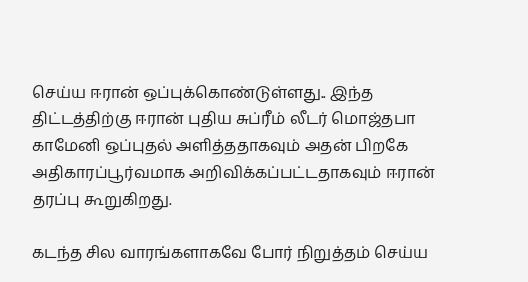செய்ய ஈரான் ஒப்புக்கொண்டுள்ளது.. இந்த திட்டத்திற்கு ஈரான் புதிய சுப்ரீம் லீடர் மொஜ்தபா காமேனி ஒப்புதல் அளித்ததாகவும் அதன் பிறகே அதிகாரப்பூர்வமாக அறிவிக்கப்பட்டதாகவும் ஈரான் தரப்பு கூறுகிறது.

கடந்த சில வாரங்களாகவே போர் நிறுத்தம் செய்ய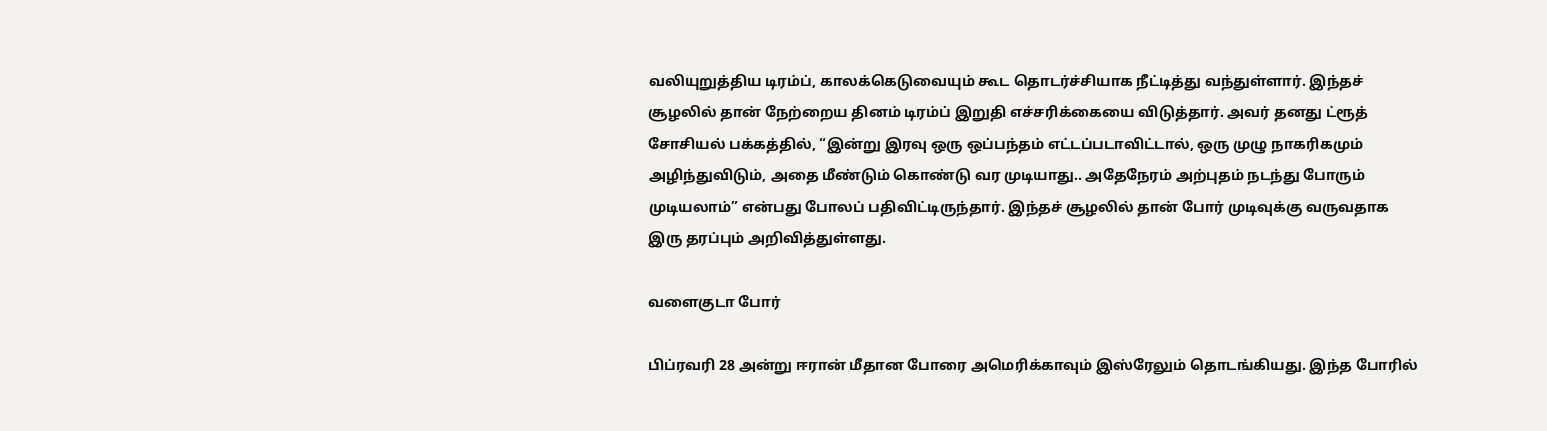வலியுறுத்திய டிரம்ப், காலக்கெடுவையும் கூட தொடர்ச்சியாக நீட்டித்து வந்துள்ளார். இந்தச் சூழலில் தான் நேற்றைய தினம் டிரம்ப் இறுதி எச்சரிக்கையை விடுத்தார். அவர் தனது ட்ரூத் சோசியல் பக்கத்தில், “இன்று இரவு ஒரு ஒப்பந்தம் எட்டப்படாவிட்டால், ஒரு முழு நாகரிகமும் அழிந்துவிடும், அதை மீண்டும் கொண்டு வர முடியாது.. அதேநேரம் அற்புதம் நடந்து போரும் முடியலாம்” என்பது போலப் பதிவிட்டிருந்தார். இந்தச் சூழலில் தான் போர் முடிவுக்கு வருவதாக இரு தரப்பும் அறிவித்துள்ளது.

வளைகுடா போர்

பிப்ரவரி 28 அன்று ஈரான் மீதான போரை அமெரிக்காவும் இஸ்ரேலும் தொடங்கியது. இந்த போரில்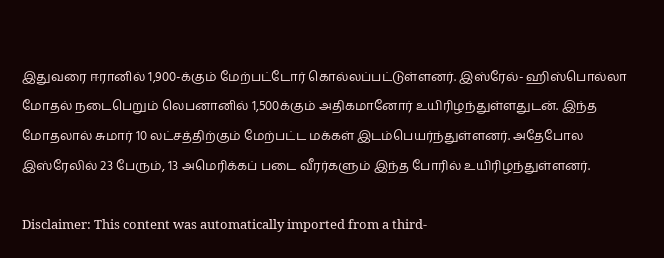இதுவரை ஈரானில் 1,900-க்கும் மேற்பட்டோர் கொல்லப்பட்டுள்ளனர். இஸ்ரேல்- ஹிஸ்பொல்லா மோதல் நடைபெறும் லெபனானில் 1,500க்கும் அதிகமானோர் உயிரிழந்துள்ளதுடன். இந்த மோதலால் சுமார் 10 லட்சத்திற்கும் மேற்பட்ட மக்கள் இடம்பெயர்ந்துள்ளனர். அதேபோல இஸ்ரேலில் 23 பேரும், 13 அமெரிக்கப் படை வீரர்களும் இந்த போரில் உயிரிழந்துள்ளனர்.

Disclaimer: This content was automatically imported from a third-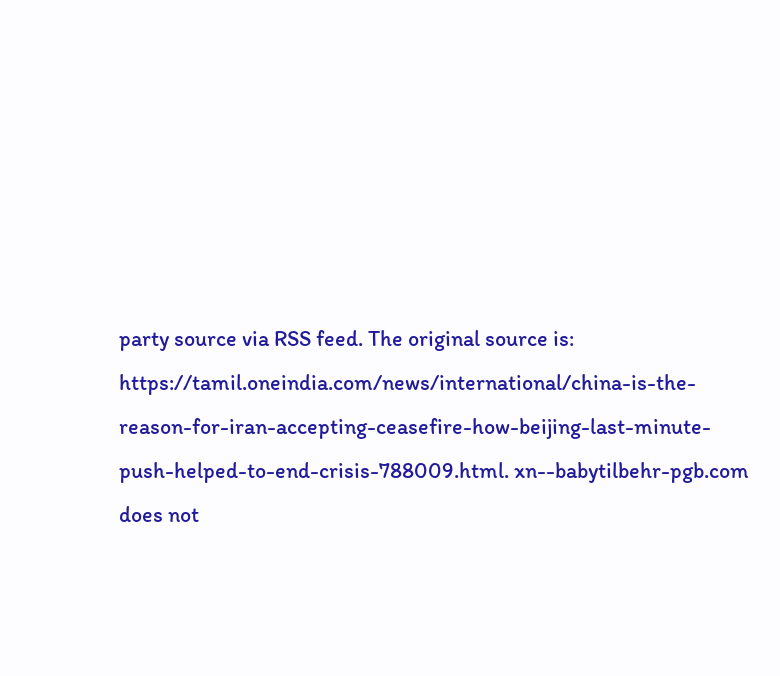party source via RSS feed. The original source is: https://tamil.oneindia.com/news/international/china-is-the-reason-for-iran-accepting-ceasefire-how-beijing-last-minute-push-helped-to-end-crisis-788009.html. xn--babytilbehr-pgb.com does not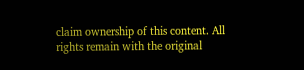claim ownership of this content. All rights remain with the original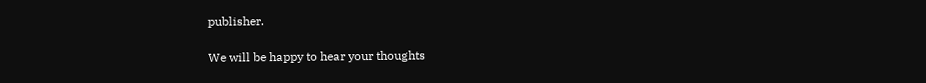publisher.

We will be happy to hear your thoughts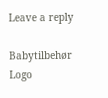Leave a reply

Babytilbehør
Logo